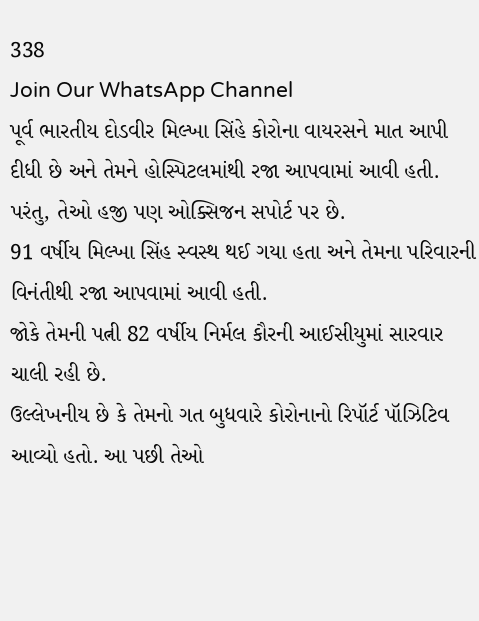338
Join Our WhatsApp Channel
પૂર્વ ભારતીય દોડવીર મિલ્ખા સિંહે કોરોના વાયરસને માત આપી દીધી છે અને તેમને હોસ્પિટલમાંથી રજા આપવામાં આવી હતી. પરંતુ, તેઓ હજી પણ ઓક્સિજન સપોર્ટ પર છે.
91 વર્ષીય મિલ્ખા સિંહ સ્વસ્થ થઈ ગયા હતા અને તેમના પરિવારની વિનંતીથી રજા આપવામાં આવી હતી.
જોકે તેમની પત્ની 82 વર્ષીય નિર્મલ કૌરની આઈસીયુમાં સારવાર ચાલી રહી છે.
ઉલ્લેખનીય છે કે તેમનો ગત બુધવારે કોરોનાનો રિપૉર્ટ પૉઝિટિવ આવ્યો હતો. આ પછી તેઓ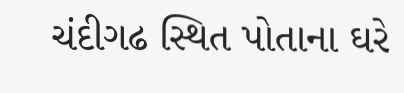ચંદીગઢ સ્થિત પોતાના ઘરે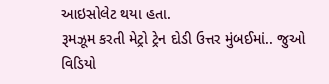આઇસોલેટ થયા હતા.
રૂમઝૂમ કરતી મેટ્રો ટ્રેન દોડી ઉત્તર મુંબઈમાં.. જુઓ વિડિયો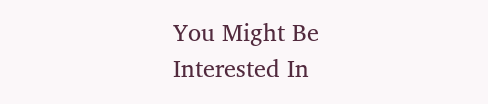You Might Be Interested In